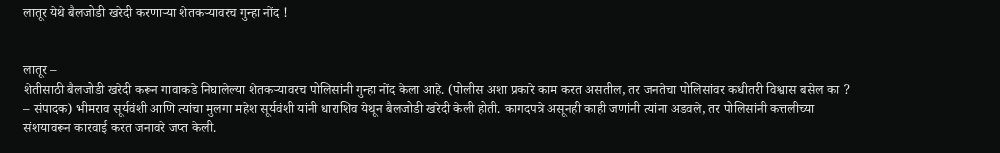लातूर येथे बैलजोडी खरेदी करणार्‍या शेतकर्‍यावरच गुन्हा नोंद !


लातूर –
शेतीसाठी बैलजोडी खरेदी करून गावाकडे निघालेल्या शेतकर्‍यावरच पोलिसांनी गुन्हा नोंद केला आहे. (पोलीस अशा प्रकारे काम करत असतील, तर जनतेचा पोलिसांवर कधीतरी विश्वास बसेल का ? – संपादक) भीमराव सूर्यवंशी आणि त्यांचा मुलगा महेश सूर्यवंशी यांनी धाराशिव येथून बैलजोडी खरेदी केली होती. कागदपत्रे असूनही काही जणांनी त्यांना अडवले, तर पोलिसांनी कत्तलीच्या संशयावरून कारवाई करत जनावरे जप्त केली.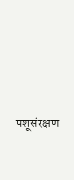पशूसंरक्षण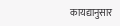कायद्यानुसार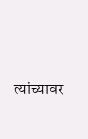त्यांच्यावर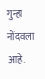गुन्हा नोंदवला आहे.